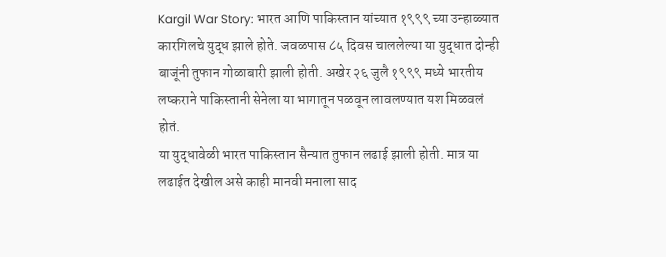Kargil War Story: भारत आणि पाकिस्तान यांच्यात १९९९ च्या उन्हाळ्यात कारगिलचे युद्ध झाले होते. जवळपास ८५ दिवस चाललेल्या या युद्धात दोन्ही बाजूंनी तुफान गोळाबारी झाली होती. अखेर २६ जुलै १९९९ मध्ये भारतीय लष्कराने पाकिस्तानी सेनेला या भागातून पळवून लावलण्यात यश मिळवलं होतं.
या युद्धावेळी भारत पाकिस्तान सैन्यात तुफान लढाई झाली होती. मात्र या लढाईत देखील असे काही मानवी मनाला साद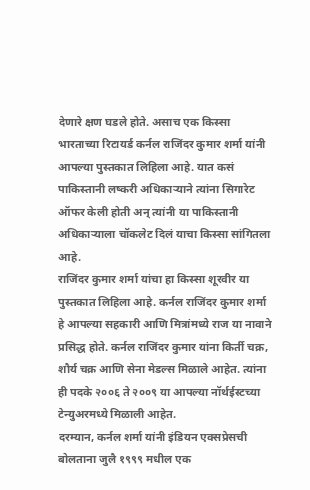देणारे क्षण घडले होते. असाच एक किस्सा भारताच्या रिटायर्ड कर्नल राजिंदर कुमार शर्मा यांनी आपल्या पुस्तकात लिहिला आहे. यात कसं पाकिस्तानी लष्करी अधिकाऱ्याने त्यांना सिगारेट ऑफर केली होती अन् त्यांनी या पाकिस्तानी अधिकाऱ्याला चॉकलेट दिलं याचा किस्सा सांगितला आहे.
राजिंदर कुमार शर्मा यांचा हा किस्सा शूरवीर या पुस्तकात लिहिला आहे. कर्नल राजिंदर कुमार शर्मा हे आपल्या सहकारी आणि मित्रांमध्ये राज या नावाने प्रसिद्ध होते. कर्नल राजिंदर कुमार यांना किर्ती चक्र, शौर्य चक्र आणि सेना मेडल्स मिळाले आहेत. त्यांना ही पदके २००६ ते २००९ या आपल्या नॉर्थईस्टच्या टेन्युअरमध्ये मिळाली आहेत.
दरम्यान, कर्नल शर्मा यांनी इंडियन एक्सप्रेसची बोलताना जुलै १९९९ मधील एक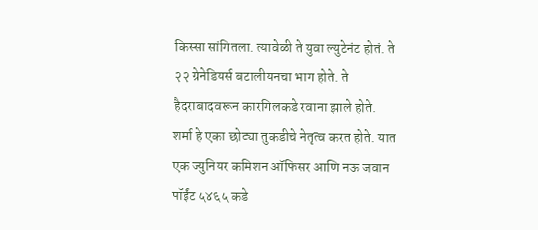किस्सा सांगितला. त्यावेळी ते युवा ल्युटेनंट होतं. ते २२ ग्रेनेडियर्स बटालीयनचा भाग होते. ते हैदराबादवरून कारगिलकडे रवाना झाले होते.
शर्मा हे एका छोट्या तुकडीचे नेतृत्व करत होते. यात एक ज्युनियर कमिशन ऑफिसर आणि नऊ जवान पॉईंट ५४६५ कडे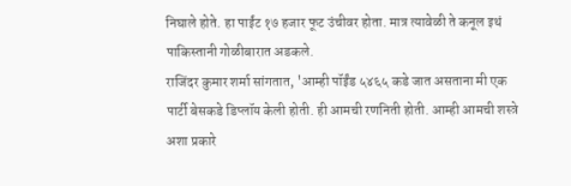निघाले होते. हा पाईंट १७ हजार फूट उंचीवर होता. मात्र त्यावेळी ते कनूल इथं पाकिस्तानी गोळीबारात अडकले.
राजिंदर कुमार शर्मा सांगतात, 'आम्ही पॉईंड ५४६५ कडे जात असताना मी एक पार्टी बेसकडे डिप्लॉय केली होती. ही आमची रणनिती होती. आम्ही आमची शस्त्रे अशा प्रकारे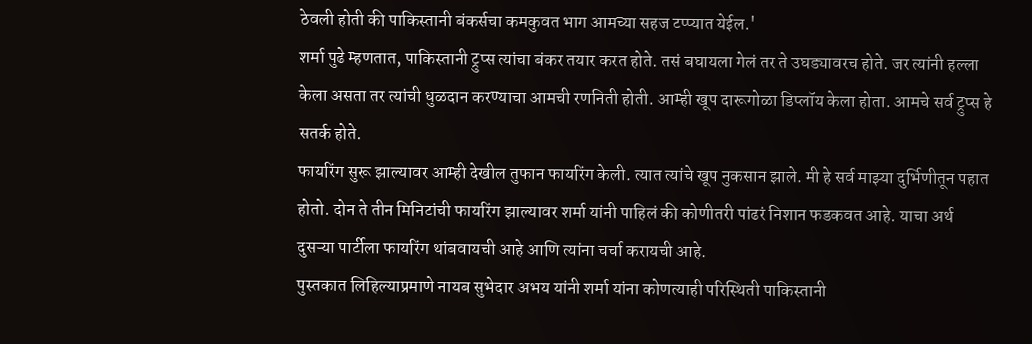ठेवली होती की पाकिस्तानी बंकर्सचा कमकुवत भाग आमच्या सहज टप्प्यात येईल.'
शर्मा पुढे म्हणतात, पाकिस्तानी ट्रुप्स त्यांचा बंकर तयार करत होते. तसं बघायला गेलं तर ते उघड्यावरच होते. जर त्यांनी हल्ला केला असता तर त्यांची धुळदान करण्याचा आमची रणनिती होती. आम्ही खूप दारूगोळा डिप्लॉय केला होता. आमचे सर्व ट्रुप्स हे सतर्क होते.
फायरिंग सुरू झाल्यावर आम्ही देखील तुफान फायरिंग केली. त्यात त्यांचे खूप नुकसान झाले. मी हे सर्व माझ्या दुर्भिणीतून पहात होतो. दोन ते तीन मिनिटांची फायरिंग झाल्यावर शर्मा यांनी पाहिलं की कोणीतरी पांढरं निशान फडकवत आहे. याचा अर्थ दुसऱ्या पार्टीला फायरिंग थांबवायची आहे आणि त्यांना चर्चा करायची आहे.
पुस्तकात लिहिल्याप्रमाणे नायब सुभेदार अभय यांनी शर्मा यांना कोणत्याही परिस्थिती पाकिस्तानी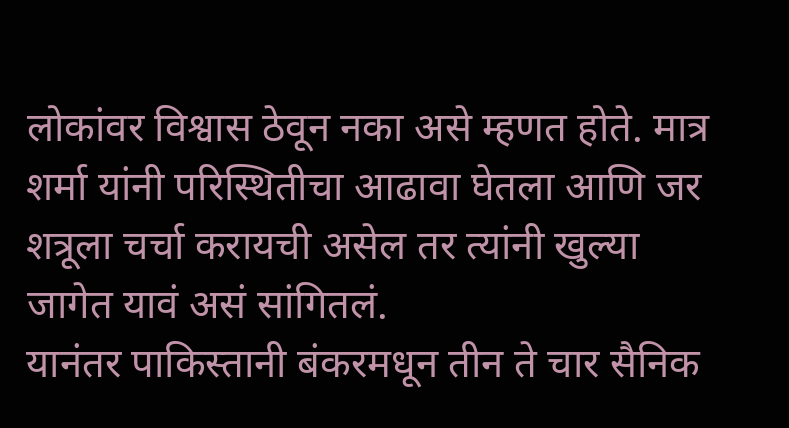लोकांवर विश्वास ठेवून नका असे म्हणत होते. मात्र शर्मा यांनी परिस्थितीचा आढावा घेतला आणि जर शत्रूला चर्चा करायची असेल तर त्यांनी खुल्या जागेत यावं असं सांगितलं.
यानंतर पाकिस्तानी बंकरमधून तीन ते चार सैनिक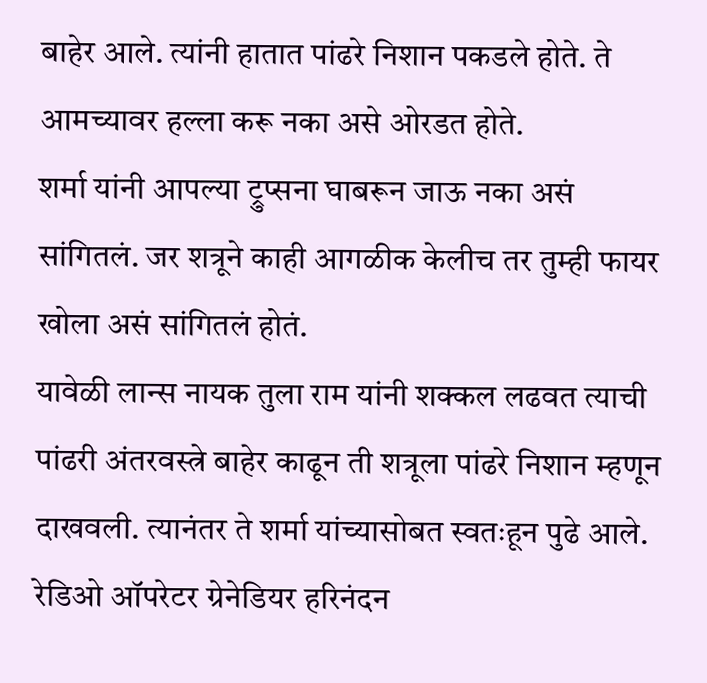बाहेर आले. त्यांनी हातात पांढरे निशान पकडले होते. ते आमच्यावर हल्ला करू नका असे ओरडत होते.
शर्मा यांनी आपल्या ट्रुप्सना घाबरून जाऊ नका असं सांगितलं. जर शत्रूने काही आगळीक केलीच तर तुम्ही फायर खोला असं सांगितलं होतं.
यावेळी लान्स नायक तुला राम यांनी शक्कल लढवत त्याची पांढरी अंतरवस्त्रे बाहेर काढून ती शत्रूला पांढरे निशान म्हणून दाखवली. त्यानंतर ते शर्मा यांच्यासोबत स्वतःहून पुढे आले. रेडिओ ऑपरेटर ग्रेनेडियर हरिनंदन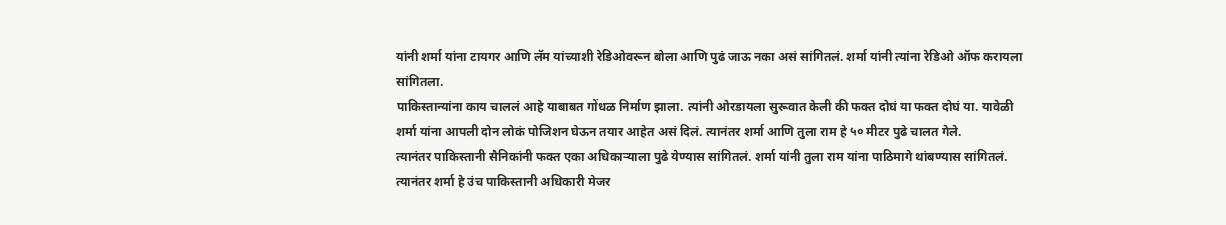यांनी शर्मा यांना टायगर आणि लॅम यांच्याशी रेडिओवरून बोला आणि पुढं जाऊ नका असं सांगितलं. शर्मा यांनी त्यांना रेडिओ ऑफ करायला सांगितला.
पाकिस्तान्यांना काय चाललं आहे याबाबत गोंधळ निर्माण झाला. त्यांनी ओरडायला सुरूवात केली की फक्त दोघं या फक्त दोघं या. यावेळी शर्मा यांना आपली दोन लोकं पोजिशन घेऊन तयार आहेत असं दिलं. त्यानंतर शर्मा आणि तुला राम हे ५० मीटर पुढे चालत गेले.
त्यानंतर पाकिस्तानी सैनिकांनी फक्त एका अधिकाऱ्याला पुढे येण्यास सांगितलं. शर्मा यांनी तुला राम यांना पाठिमागे थांबण्यास सांगितलं. त्यानंतर शर्मा हे उंच पाकिस्तानी अधिकारी मेजर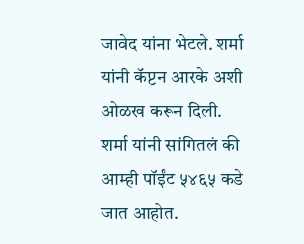जावेद यांना भेटले. शर्मा यांनी कॅप्टन आरके अशी ओळख करून दिली.
शर्मा यांनी सांगितलं की आम्ही पॉईंट ५४६५ कडे जात आहोत.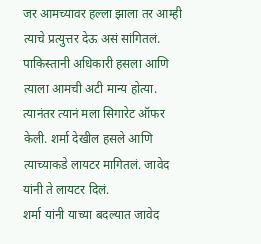जर आमच्यावर हल्ला झाला तर आम्ही त्याचे प्रत्युत्तर देऊ असं सांगितलं. पाकिस्तानी अधिकारी हसला आणि त्याला आमची अटी मान्य होत्या. त्यानंतर त्यानं मला सिगारेट ऑफर केली. शर्मा देखील हसले आणि त्याच्याकडे लायटर मागितलं. जावेद यांनी ते लायटर दिलं.
शर्मा यांनी याच्या बदल्यात जावेद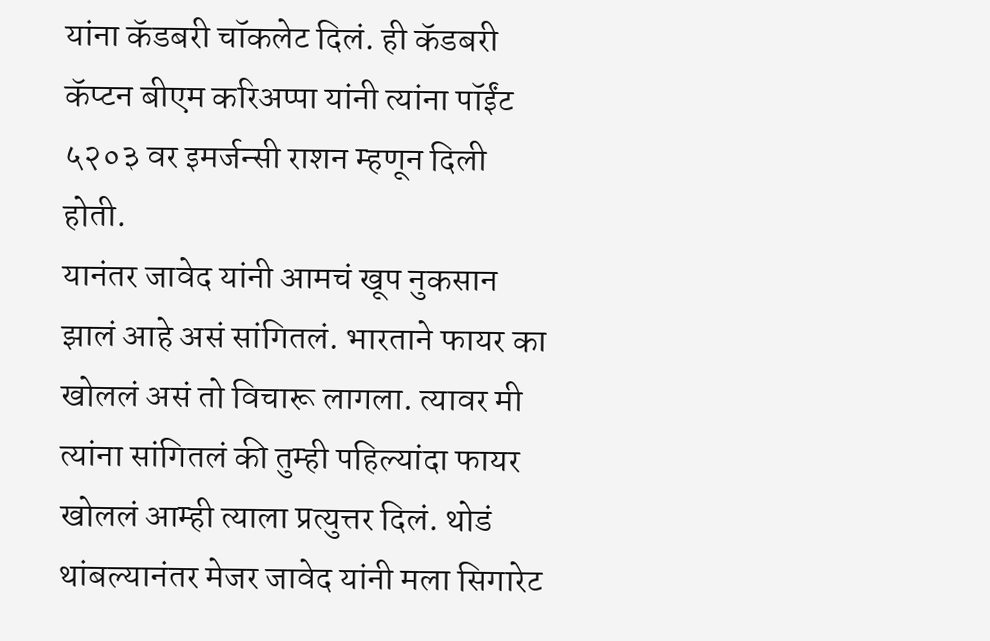यांना कॅडबरी चॉकलेट दिलं. ही कॅडबरी कॅप्टन बीएम करिअप्पा यांनी त्यांना पॉईंट ५२०३ वर इमर्जन्सी राशन म्हणून दिली होती.
यानंतर जावेद यांनी आमचं खूप नुकसान झालं आहे असं सांगितलं. भारताने फायर का खोललं असं तो विचारू लागला. त्यावर मी त्यांना सांगितलं की तुम्ही पहिल्यांदा फायर खोललं आम्ही त्याला प्रत्युत्तर दिलं. थोडं थांबल्यानंतर मेजर जावेद यांनी मला सिगारेट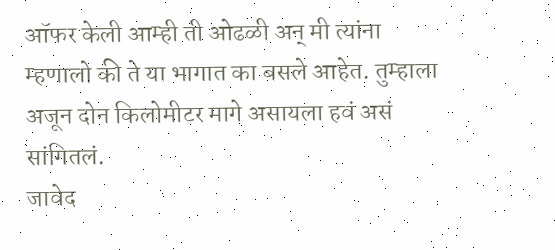ऑफर केली आम्ही ती ओढळी अन् मी त्यांना म्हणालो की ते या भागात का बसले आहेत. तुम्हाला अजून दोन किलोमीटर मागे असायला हवं असं सांगितलं.
जावेद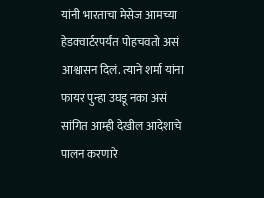यांनी भारताचा मेसेज आमच्या हेडक्वार्टरपर्यंत पोहचवतो असं आश्वासन दिलं. त्याने शर्मा यांना फायर पुन्हा उघडू नका असं सांगित आम्ही देखील आदेशाचे पालन करणारे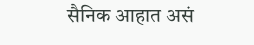सैनिक आहात असं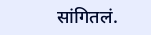सांगितलं.